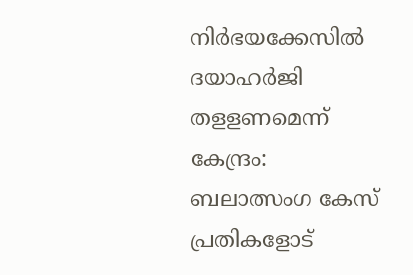നിര്‍ഭയക്കേസിൽ ദയാഹര്‍ജി തളളണമെന്ന് കേന്ദ്രം: ബലാത്സംഗ കേസ് പ്രതികളോട്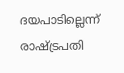ദയപാടില്ലെന്ന് രാഷ്ട്രപതി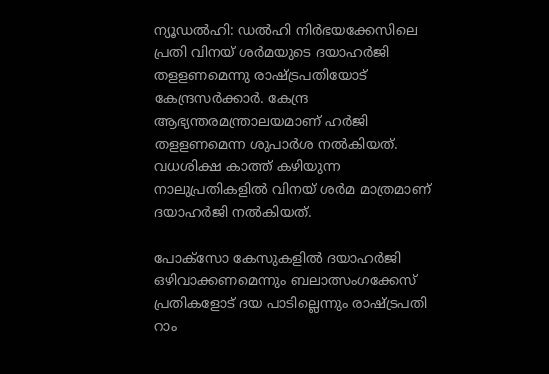ന്യൂഡൽഹി: ഡൽ‍ഹി നിര്‍ഭയക്കേസിലെ പ്രതി വിനയ് ശര്‍മയുടെ ദയാഹര്‍ജി തളളണമെന്നു രാഷ്ട്രപതിയോട് കേന്ദ്രസര്‍ക്കാര്‍. കേന്ദ്ര ആഭ്യന്തരമന്ത്രാലയമാണ് ഹർ‍ജി തളളണമെന്ന ശുപാര്‍ശ നല്‍കിയത്. വധശിക്ഷ കാത്ത് കഴിയുന്ന നാലുപ്രതികളില്‍ വിനയ് ശര്‍മ മാത്രമാണ് ദയാഹര്‍ജി നല്‍കിയത്.

പോക്സോ കേസുകളിൽ ദയാഹർജി ഒഴിവാക്കണമെന്നും ബലാത്സംഗക്കേസ് പ്രതികളോട് ദയ പാടില്ലെന്നും രാഷ്ട്രപതി റാം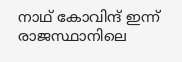നാഥ് കോവിന്ദ് ഇന്ന് രാജസ്ഥാനിലെ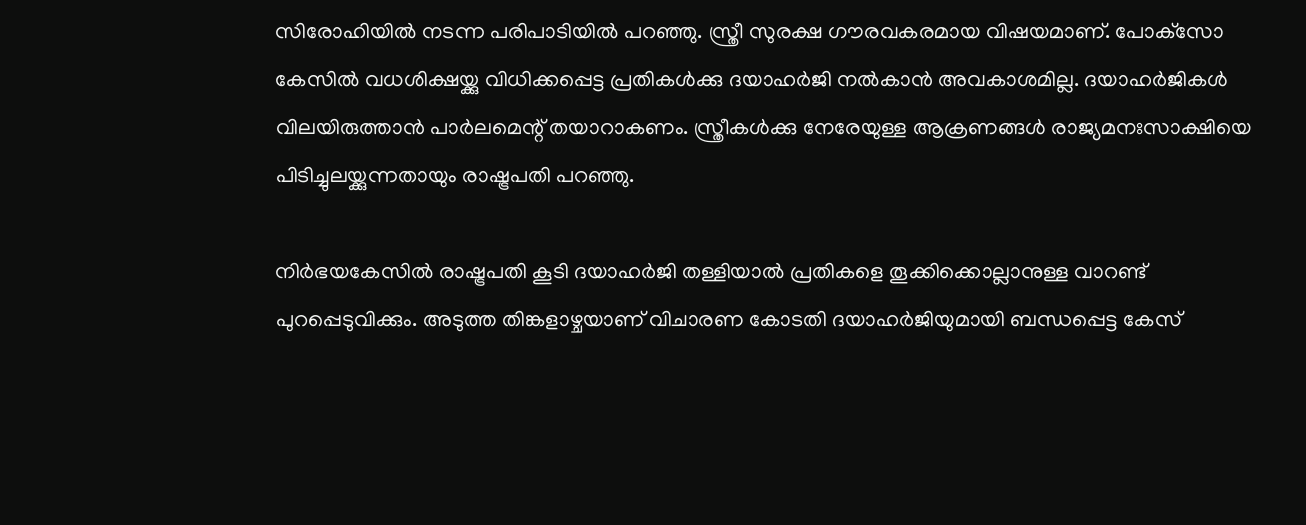സിരോഹിയിൽ നടന്ന പരിപാടിയിൽ പറഞ്ഞു. സ്ത്രീ സുരക്ഷ ഗൗരവകരമായ വിഷയമാണ്. പോക്‌സോ കേസില്‍ വധശിക്ഷയ്ക്കു വിധിക്കപ്പെട്ട പ്രതികള്‍ക്കു ദയാഹര്‍ജി നല്‍കാന്‍ അവകാശമില്ല. ദയാഹര്‍ജികള്‍ വിലയിരുത്താന്‍ പാര്‍ലമെന്റ് തയാറാകണം. സ്ത്രീകൾക്കു നേരേയുള്ള ആക്രണങ്ങൾ രാജ്യമനഃസാക്ഷിയെ പിടിച്ചുലയ്ക്കുന്നതായും രാഷ്ട്രപതി പറഞ്ഞു.

നിര്‍ഭയകേസിൽ രാഷ്ട്രപതി കൂടി ദയാഹർജി തള്ളിയാൽ പ്രതികളെ തൂക്കിക്കൊല്ലാനുള്ള വാറണ്ട് പുറപ്പെടുവിക്കും. അടുത്ത തിങ്കളാഴ്ചയാണ് വിചാരണ കോടതി ദയാഹർജിയുമായി ബന്ധപ്പെട്ട കേസ്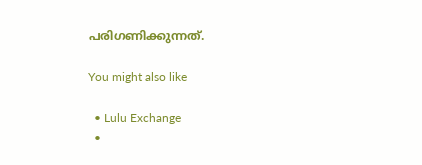പരിഗണിക്കുന്നത്.

You might also like

  • Lulu Exchange
  •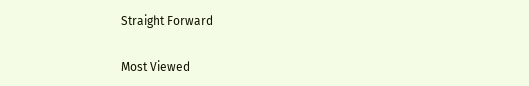Straight Forward

Most Viewed